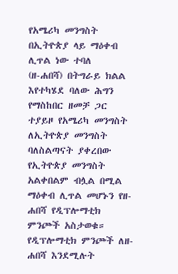የአሜሪካ መንግስት በኢትዮጵያ ላይ ማዕቀብ ሊጥል ነው ተባለ
(ዘ-ሐበሻ) በትግራይ ክልል እየተካሄደ ባለው ሕግን የማስከበር ዘመቻ ጋር ተያይዞ የአሜሪካ መንግስት ለኢትዮጵያ መንግስት ባለስልጣናት ያቀረበው የኢትዮጵያ መንግስት አልቀበልም ብሏል በሚል ማዕቀብ ሊጥል መሆኑን የዘ-ሐበሻ የዲፕሎማቲክ ምንጮች አስታወቁ። የዲፕሎማቲክ ምንጮች ለዘ-ሐበሻ እንደሚሉት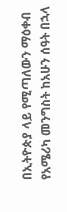በኢትዮጵያ ላይ የሚጣለውን ማዕቀብ የአሜሪካ መንግስት ከአሁን ሰዓት በኋላ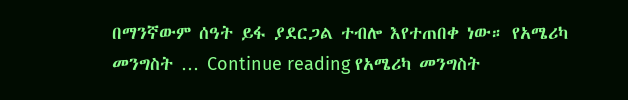በማንኛውም ሰዓት ይፋ ያደርጋል ተብሎ እየተጠበቀ ነው። የአሜሪካ መንግስት … Continue reading የአሜሪካ መንግስት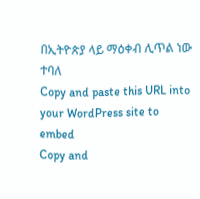በኢትዮጵያ ላይ ማዕቀብ ሊጥል ነው ተባለ
Copy and paste this URL into your WordPress site to embed
Copy and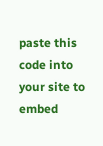paste this code into your site to embed